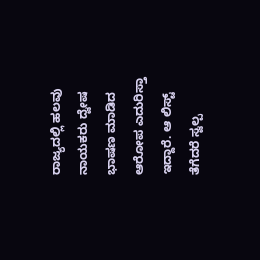ರಾಜ್ಯದಲ್ಲಿ ಹಲವು ನಾಯಕರು ದ್ವೇಷ ಭಾಷಣ ಮಾಡಿದ ಆರೋಪ ಎದುರಿಸ್ತಾ ಇದ್ದಾರೆ. ಆ ಲಿಸ್ಟ್ ತೆಗೆದರೆ ಸ್ವಲ್ಪ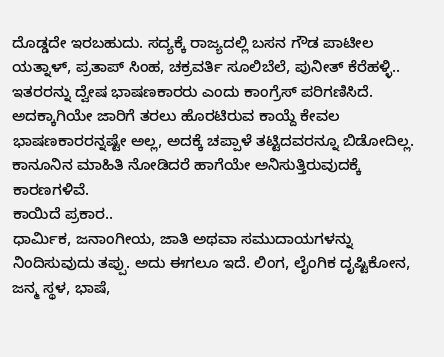ದೊಡ್ಡದೇ ಇರಬಹುದು. ಸದ್ಯಕ್ಕೆ ರಾಜ್ಯದಲ್ಲಿ ಬಸನ ಗೌಡ ಪಾಟೀಲ ಯತ್ನಾಳ್, ಪ್ರತಾಪ್ ಸಿಂಹ, ಚಕ್ರವರ್ತಿ ಸೂಲಿಬೆಲೆ, ಪುನೀತ್ ಕೆರೆಹಳ್ಳಿ.. ಇತರರನ್ನು ದ್ವೇಷ ಭಾಷಣಕಾರರು ಎಂದು ಕಾಂಗ್ರೆಸ್ ಪರಿಗಣಿಸಿದೆ. ಅದಕ್ಕಾಗಿಯೇ ಜಾರಿಗೆ ತರಲು ಹೊರಟಿರುವ ಕಾಯ್ದೆ ಕೇವಲ ಭಾಷಣಕಾರರನ್ನಷ್ಟೇ ಅಲ್ಲ, ಅದಕ್ಕೆ ಚಪ್ಪಾಳೆ ತಟ್ಟಿದವರನ್ನೂ ಬಿಡೋದಿಲ್ಲ. ಕಾನೂನಿನ ಮಾಹಿತಿ ನೋಡಿದರೆ ಹಾಗೆಯೇ ಅನಿಸುತ್ತಿರುವುದಕ್ಕೆ ಕಾರಣಗಳಿವೆ.
ಕಾಯಿದೆ ಪ್ರಕಾರ..
ಧಾರ್ಮಿಕ, ಜನಾಂಗೀಯ, ಜಾತಿ ಅಥವಾ ಸಮುದಾಯಗಳನ್ನು ನಿಂದಿಸುವುದು ತಪ್ಪು. ಅದು ಈಗಲೂ ಇದೆ. ಲಿಂಗ, ಲೈಂಗಿಕ ದೃಷ್ಟಿಕೋನ, ಜನ್ಮ ಸ್ಥಳ, ಭಾಷೆ,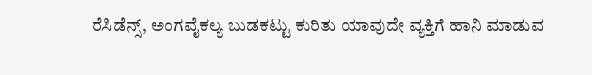ರೆಸಿಡೆನ್ಸ್, ಅಂಗವೈಕಲ್ಯ ಬುಡಕಟ್ಟು ಕುರಿತು ಯಾವುದೇ ವ್ಯಕ್ತಿಗೆ ಹಾನಿ ಮಾಡುವ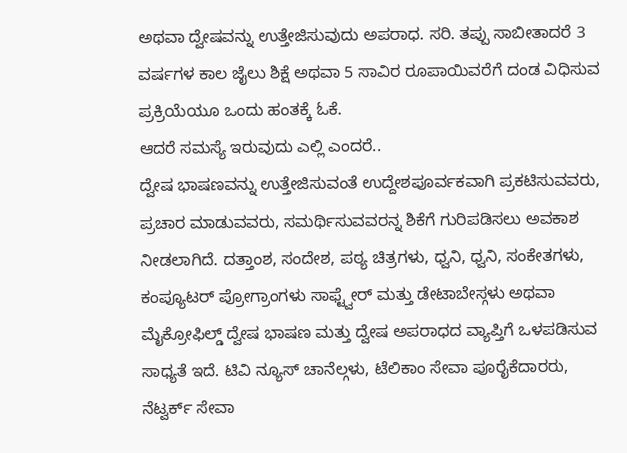ಅಥವಾ ದ್ವೇಷವನ್ನು ಉತ್ತೇಜಿಸುವುದು ಅಪರಾಧ. ಸರಿ. ತಪ್ಪು ಸಾಬೀತಾದರೆ 3 ವರ್ಷಗಳ ಕಾಲ ಜೈಲು ಶಿಕ್ಷೆ ಅಥವಾ 5 ಸಾವಿರ ರೂಪಾಯಿವರೆಗೆ ದಂಡ ವಿಧಿಸುವ ಪ್ರಕ್ರಿಯೆಯೂ ಒಂದು ಹಂತಕ್ಕೆ ಓಕೆ.
ಆದರೆ ಸಮಸ್ಯೆ ಇರುವುದು ಎಲ್ಲಿ ಎಂದರೆ..
ದ್ವೇಷ ಭಾಷಣವನ್ನು ಉತ್ತೇಜಿಸುವಂತೆ ಉದ್ದೇಶಪೂರ್ವಕವಾಗಿ ಪ್ರಕಟಿಸುವವರು, ಪ್ರಚಾರ ಮಾಡುವವರು, ಸಮರ್ಥಿಸುವವರನ್ನ ಶಿಕೆಗೆ ಗುರಿಪಡಿಸಲು ಅವಕಾಶ ನೀಡಲಾಗಿದೆ. ದತ್ತಾಂಶ, ಸಂದೇಶ, ಪಠ್ಯ ಚಿತ್ರಗಳು, ಧ್ವನಿ, ಧ್ವನಿ, ಸಂಕೇತಗಳು, ಕಂಪ್ಯೂಟರ್ ಪ್ರೋಗ್ರಾಂಗಳು ಸಾಫ್ಟ್ವೇರ್ ಮತ್ತು ಡೇಟಾಬೇಸ್ಗಳು ಅಥವಾ ಮೈಕ್ರೋಫಿಲ್ಡ್ ದ್ವೇಷ ಭಾಷಣ ಮತ್ತು ದ್ವೇಷ ಅಪರಾಧದ ವ್ಯಾಪ್ತಿಗೆ ಒಳಪಡಿಸುವ ಸಾಧ್ಯತೆ ಇದೆ. ಟಿವಿ ನ್ಯೂಸ್ ಚಾನೆಲ್ಗಳು, ಟೆಲಿಕಾಂ ಸೇವಾ ಪೂರೈಕೆದಾರರು, ನೆಟ್ವರ್ಕ್ ಸೇವಾ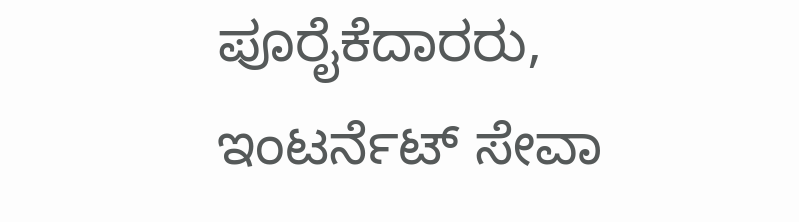ಪೂರೈಕೆದಾರರು, ಇಂಟರ್ನೆಟ್ ಸೇವಾ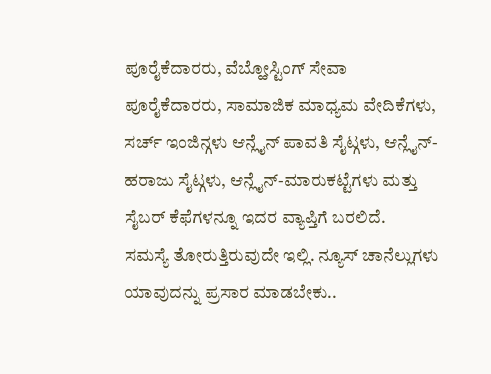ಪೂರೈಕೆದಾರರು, ವೆಬ್ಹೋಸ್ಟಿಂಗ್ ಸೇವಾ ಪೂರೈಕೆದಾರರು, ಸಾಮಾಜಿಕ ಮಾಧ್ಯಮ ವೇದಿಕೆಗಳು, ಸರ್ಚ್ ಇಂಜಿನ್ಗಳು ಆನ್ಲೈನ್ ಪಾವತಿ ಸೈಟ್ಗಳು, ಆನ್ಲೈನ್-ಹರಾಜು ಸೈಟ್ಗಳು, ಆನ್ಲೈನ್-ಮಾರುಕಟ್ಟೆಗಳು ಮತ್ತು ಸೈಬರ್ ಕೆಫೆಗಳನ್ನೂ ಇದರ ವ್ಯಾಪ್ತಿಗೆ ಬರಲಿದೆ.
ಸಮಸ್ಯೆ ತೋರುತ್ತಿರುವುದೇ ಇಲ್ಲಿ. ನ್ಯೂಸ್ ಚಾನೆಲ್ಲುಗಳು ಯಾವುದನ್ನು ಪ್ರಸಾರ ಮಾಡಬೇಕು..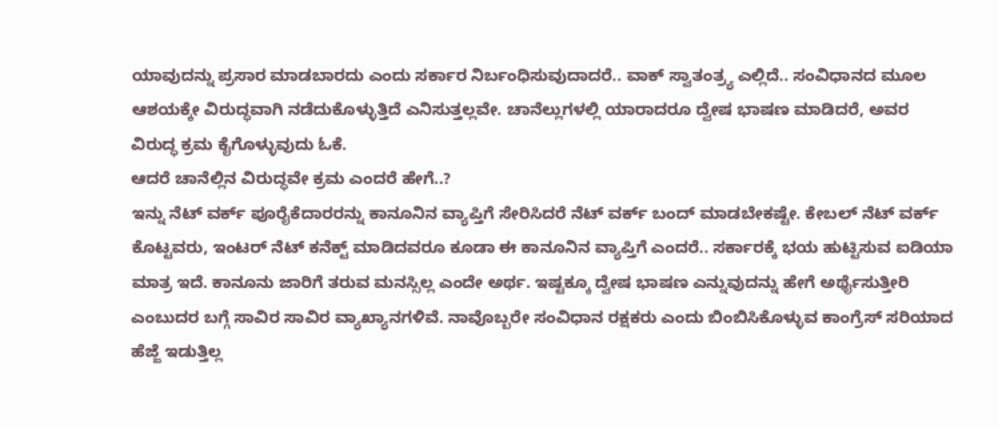ಯಾವುದನ್ನು ಪ್ರಸಾರ ಮಾಡಬಾರದು ಎಂದು ಸರ್ಕಾರ ನಿರ್ಬಂಧಿಸುವುದಾದರೆ.. ವಾಕ್ ಸ್ವಾತಂತ್ರ್ಯ ಎಲ್ಲಿದೆ.. ಸಂವಿಧಾನದ ಮೂಲ ಆಶಯಕ್ಕೇ ವಿರುದ್ಧವಾಗಿ ನಡೆದುಕೊಳ್ಳುತ್ತಿದೆ ಎನಿಸುತ್ತಲ್ಲವೇ. ಚಾನೆಲ್ಲುಗಳಲ್ಲಿ ಯಾರಾದರೂ ದ್ವೇಷ ಭಾಷಣ ಮಾಡಿದರೆ, ಅವರ ವಿರುದ್ಧ ಕ್ರಮ ಕೈಗೊಳ್ಳುವುದು ಓಕೆ.
ಆದರೆ ಚಾನೆಲ್ಲಿನ ವಿರುದ್ಧವೇ ಕ್ರಮ ಎಂದರೆ ಹೇಗೆ..?
ಇನ್ನು ನೆಟ್ ವರ್ಕ್ ಪೂರೈಕೆದಾರರನ್ನು ಕಾನೂನಿನ ವ್ಯಾಪ್ತಿಗೆ ಸೇರಿಸಿದರೆ ನೆಟ್ ವರ್ಕ್ ಬಂದ್ ಮಾಡಬೇಕಷ್ಟೇ. ಕೇಬಲ್ ನೆಟ್ ವರ್ಕ್ ಕೊಟ್ಟವರು, ಇಂಟರ್ ನೆಟ್ ಕನೆಕ್ಟ್ ಮಾಡಿದವರೂ ಕೂಡಾ ಈ ಕಾನೂನಿನ ವ್ಯಾಪ್ತಿಗೆ ಎಂದರೆ.. ಸರ್ಕಾರಕ್ಕೆ ಭಯ ಹುಟ್ಟಿಸುವ ಐಡಿಯಾ ಮಾತ್ರ ಇದೆ. ಕಾನೂನು ಜಾರಿಗೆ ತರುವ ಮನಸ್ಸಿಲ್ಲ ಎಂದೇ ಅರ್ಥ. ಇಷ್ಟಕ್ಕೂ ದ್ವೇಷ ಭಾಷಣ ಎನ್ನುವುದನ್ನು ಹೇಗೆ ಅರ್ಥೈಸುತ್ತೀರಿ ಎಂಬುದರ ಬಗ್ಗೆ ಸಾವಿರ ಸಾವಿರ ವ್ಯಾಖ್ಯಾನಗಳಿವೆ. ನಾವೊಬ್ಬರೇ ಸಂವಿಧಾನ ರಕ್ಷಕರು ಎಂದು ಬಿಂಬಿಸಿಕೊಳ್ಳುವ ಕಾಂಗ್ರೆಸ್ ಸರಿಯಾದ ಹೆಜ್ಜೆ ಇಡುತ್ತಿಲ್ಲ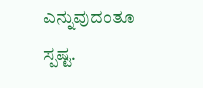ಎನ್ನುವುದಂತೂ ಸ್ಪಷ್ಟ.